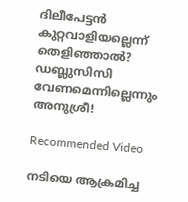ദിലീപേട്ടന്‍ കുറ്റവാളിയല്ലെന്ന് തെളിഞ്ഞാല്‍? ഡബ്ലുസിസി വേണമെന്നില്ലെന്നും അനുശ്രീ!

Recommended Video

നടിയെ ആക്രമിച്ച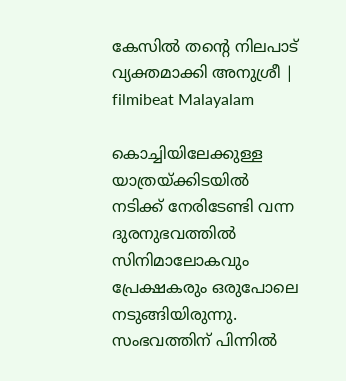കേസിൽ തന്റെ നിലപാട് വ്യക്തമാക്കി അനുശ്രീ | filmibeat Malayalam

കൊച്ചിയിലേക്കുള്ള യാത്രയ്ക്കിടയില്‍ നടിക്ക് നേരിടേണ്ടി വന്ന ദുരനുഭവത്തില്‍ സിനിമാലോകവും പ്രേക്ഷകരും ഒരുപോലെ നടുങ്ങിയിരുന്നു. സംഭവത്തിന് പിന്നില്‍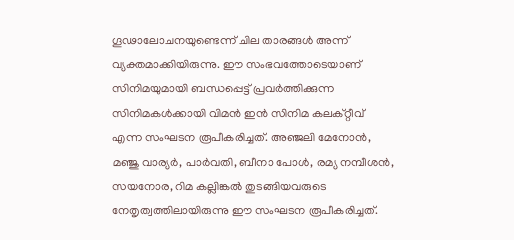ഗൂഢാലോചനയുണ്ടെന്ന് ചില താരങ്ങള്‍ അന്ന് വ്യക്തമാക്കിയിരുന്നു. ഈ സംഭവത്തോടെയാണ് സിനിമയുമായി ബന്ധപ്പെട്ട് പ്രവര്‍ത്തിക്കുന്ന സിനിമകള്‍ക്കായി വിമന്‍ ഇന്‍ സിനിമ കലക്റ്റീവ് എന്ന സംഘടന രൂപീകരിച്ചത്. അഞ്ജലി മേനോന്‍, മഞ്ജു വാര്യര്‍, പാര്‍വതി, ബീനാ പോള്‍, രമ്യ നമ്പീശന്‍, സയനോര, റിമ കല്ലിങ്കല്‍ തുടങ്ങിയവരുടെ നേതൃത്വത്തിലായിരുന്നു ഈ സംഘടന രൂപീകരിച്ചത്.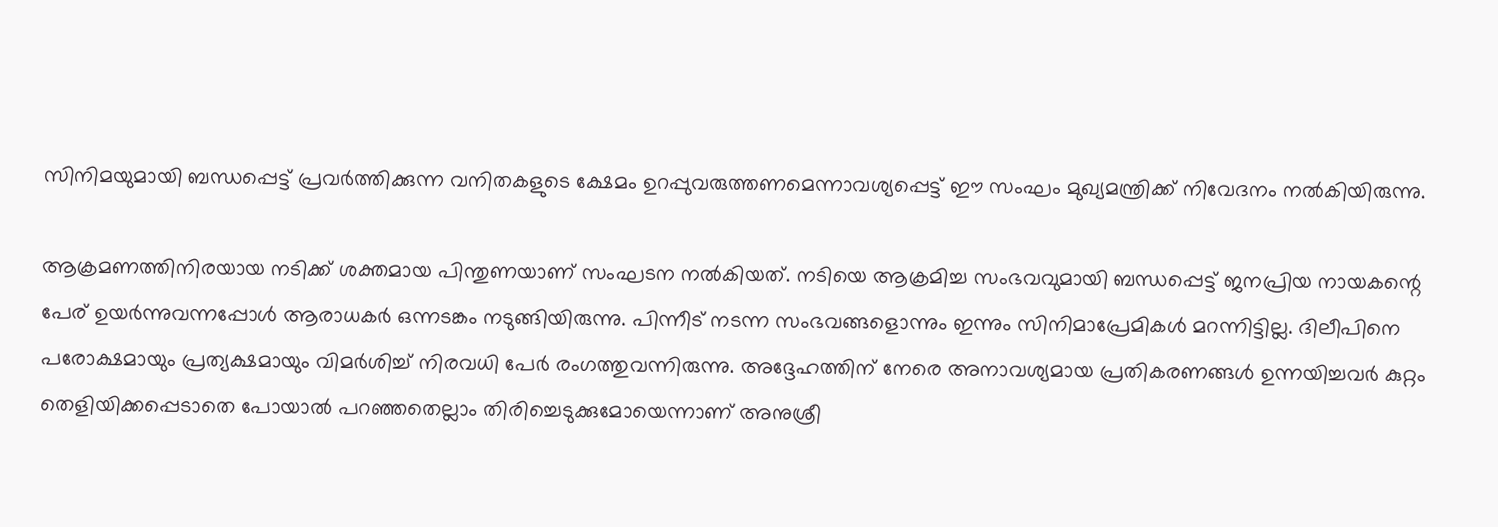സിനിമയുമായി ബന്ധപ്പെട്ട് പ്രവര്‍ത്തിക്കുന്ന വനിതകളുടെ ക്ഷേമം ഉറപ്പുവരുത്തണമെന്നാവശ്യപ്പെട്ട് ഈ സംഘം മുഖ്യമന്ത്രിക്ക് നിവേദനം നല്‍കിയിരുന്നു.

ആക്രമണത്തിനിരയായ നടിക്ക് ശക്തമായ പിന്തുണയാണ് സംഘടന നല്‍കിയത്. നടിയെ ആക്രമിച്ച സംഭവവുമായി ബന്ധപ്പെട്ട് ജനപ്രിയ നായകന്റെ പേര് ഉയര്‍ന്നുവന്നപ്പോള്‍ ആരാധകര്‍ ഒന്നടങ്കം നടുങ്ങിയിരുന്നു. പിന്നീട് നടന്ന സംഭവങ്ങളൊന്നും ഇന്നും സിനിമാപ്രേമികള്‍ മറന്നിട്ടില്ല. ദിലീപിനെ പരോക്ഷമായും പ്രത്യക്ഷമായും വിമര്‍ശിച്ച് നിരവധി പേര്‍ രംഗത്തുവന്നിരുന്നു. അദ്ദേഹത്തിന് നേരെ അനാവശ്യമായ പ്രതികരണങ്ങള്‍ ഉന്നയിച്ചവര്‍ കുറ്റം തെളിയിക്കപ്പെടാതെ പോയാല്‍ പറഞ്ഞതെല്ലാം തിരിച്ചെടുക്കുമോയെന്നാണ് അനുശ്രീ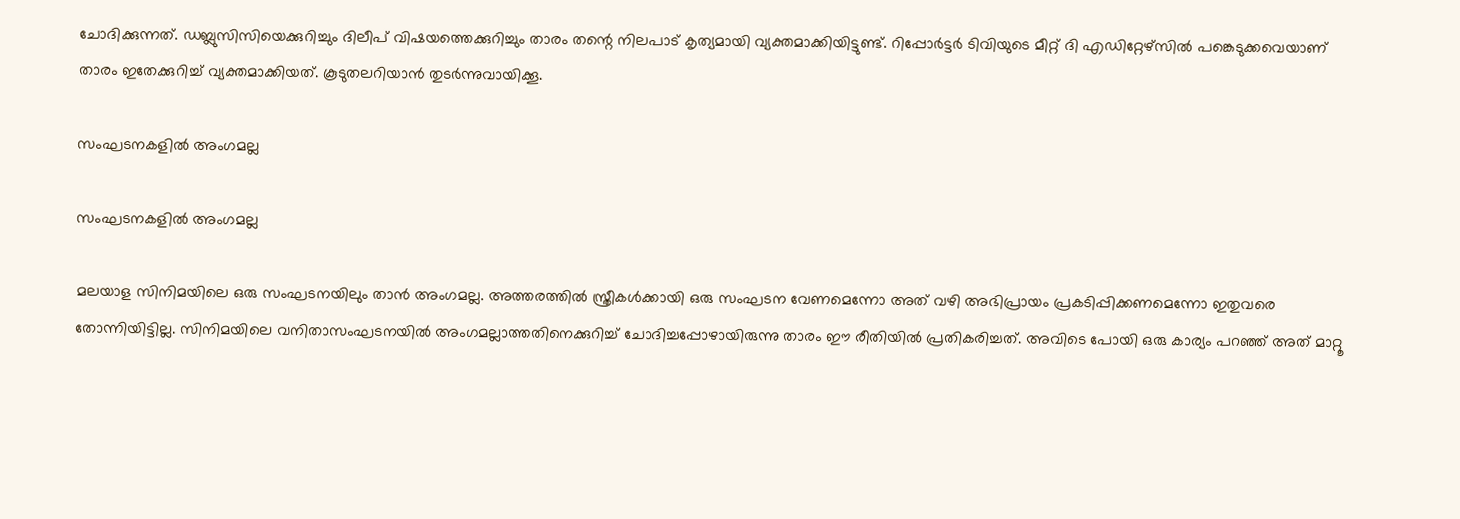ചോദിക്കുന്നത്. ഡബ്ലുസിസിയെക്കുറിച്ചും ദിലീപ് വിഷയത്തെക്കുറിച്ചും താരം തന്റെ നിലപാട് കൃത്യമായി വ്യക്തമാക്കിയിട്ടുണ്ട്. റിപ്പോര്‍ട്ടര്‍ ടിവിയുടെ മീറ്റ് ദി എഡിറ്റേഴ്‌സില്‍ പങ്കെടുക്കവെയാണ് താരം ഇതേക്കുറിച്ച് വ്യക്തമാക്കിയത്. കൂടുതലറിയാന്‍ തുടര്‍ന്നുവായിക്കൂ.

സംഘടനകളില്‍ അംഗമല്ല

സംഘടനകളില്‍ അംഗമല്ല

മലയാള സിനിമയിലെ ഒരു സംഘടനയിലും താന്‍ അംഗമല്ല. അത്തരത്തില്‍ സ്ത്രീകള്‍ക്കായി ഒരു സംഘടന വേണമെന്നോ അത് വഴി അഭിപ്രായം പ്രകടിപ്പിക്കണമെന്നോ ഇതുവരെ തോന്നിയിട്ടില്ല. സിനിമയിലെ വനിതാസംഘടനയില്‍ അംഗമല്ലാത്തതിനെക്കുറിച്ച് ചോദിച്ചപ്പോഴായിരുന്നു താരം ഈ രീതിയില്‍ പ്രതികരിച്ചത്. അവിടെ പോയി ഒരു കാര്യം പറഞ്ഞ് അത് മാറ്റൂ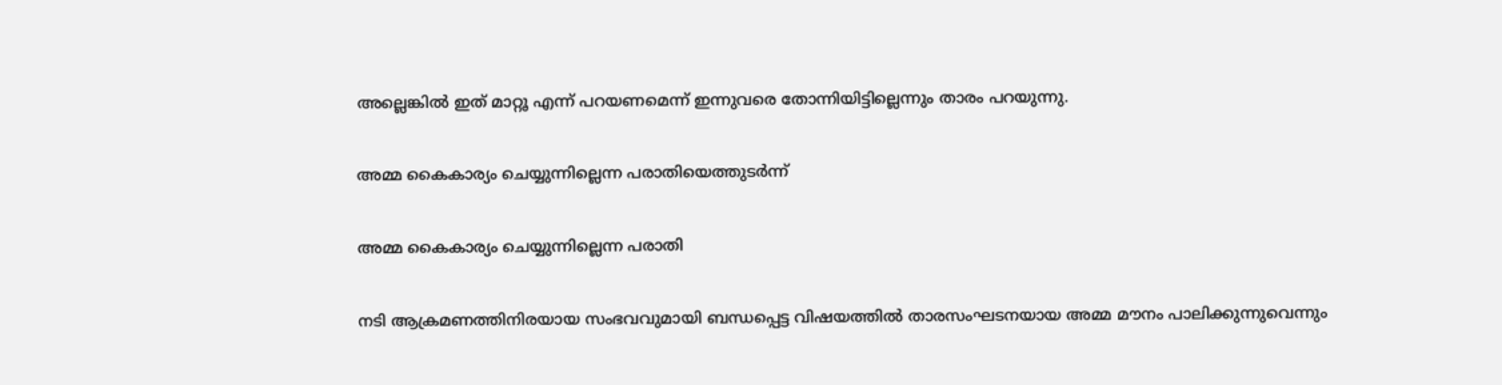അല്ലെങ്കില്‍ ഇത് മാറ്റൂ എന്ന് പറയണമെന്ന് ഇന്നുവരെ തോന്നിയിട്ടില്ലെന്നും താരം പറയുന്നു.

അമ്മ കൈകാര്യം ചെയ്യുന്നില്ലെന്ന പരാതിയെത്തുടര്‍ന്ന്

അമ്മ കൈകാര്യം ചെയ്യുന്നില്ലെന്ന പരാതി

നടി ആക്രമണത്തിനിരയായ സംഭവവുമായി ബന്ധപ്പെട്ട വിഷയത്തില്‍ താരസംഘടനയായ അമ്മ മൗനം പാലിക്കുന്നുവെന്നും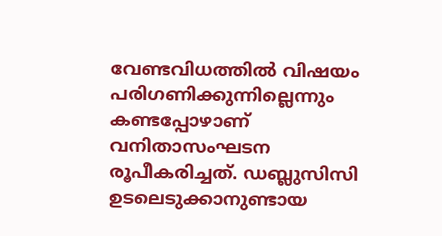വേണ്ടവിധത്തില്‍ വിഷയം പരിഗണിക്കുന്നില്ലെന്നും കണ്ടപ്പോഴാണ് വനിതാസംഘടന രൂപീകരിച്ചത്. ഡബ്ലുസിസി ഉടലെടുക്കാനുണ്ടായ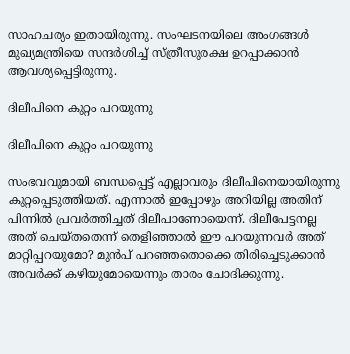സാഹചര്യം ഇതായിരുന്നു. സംഘടനയിലെ അംഗങ്ങള്‍ മുഖ്യമന്ത്രിയെ സന്ദര്‍ശിച്ച് സ്ത്രീസുരക്ഷ ഉറപ്പാക്കാന്‍ ആവശ്യപ്പെട്ടിരുന്നു.

ദിലീപിനെ കുറ്റം പറയുന്നു

ദിലീപിനെ കുറ്റം പറയുന്നു

സംഭവവുമായി ബന്ധപ്പെട്ട് എല്ലാവരും ദിലീപിനെയായിരുന്നു കുറ്റപ്പെടുത്തിയത്. എന്നാല്‍ ഇപ്പോഴും അറിയില്ല അതിന് പിന്നില്‍ പ്രവര്‍ത്തിച്ചത് ദിലീപാണോയെന്ന്. ദിലീപേട്ടനല്ല അത് ചെയ്തതെന്ന് തെളിഞ്ഞാല്‍ ഈ പറയുന്നവര്‍ അത് മാറ്റിപ്പറയുമോ? മുന്‍പ് പറഞ്ഞതൊക്കെ തിരിച്ചെടുക്കാന്‍ അവര്‍ക്ക് കഴിയുമോയെന്നും താരം ചോദിക്കുന്നു.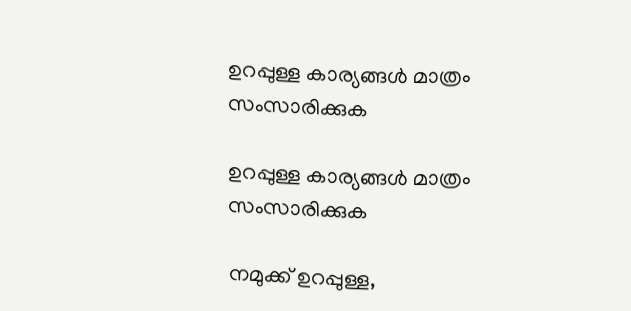ഉറപ്പുള്ള കാര്യങ്ങള്‍ മാത്രം സംസാരിക്കുക

ഉറപ്പുള്ള കാര്യങ്ങള്‍ മാത്രം സംസാരിക്കുക

നമുക്ക് ഉറപ്പുള്ള,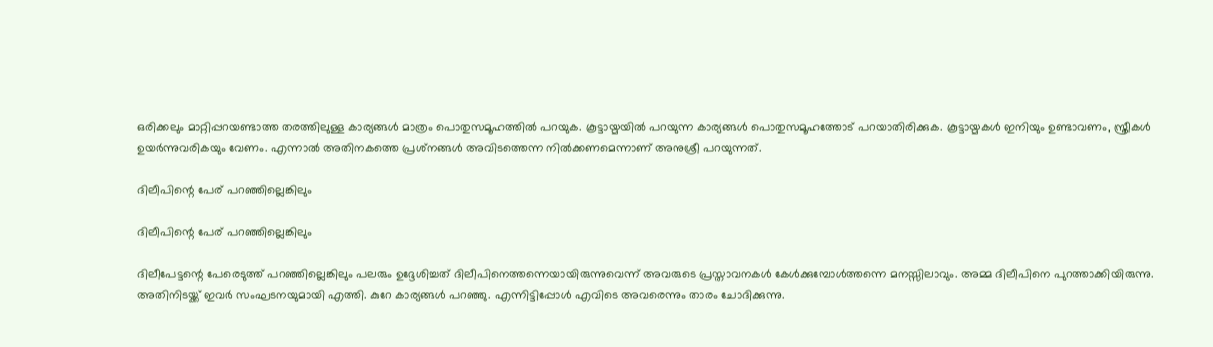ഒരിക്കലും മാറ്റിപ്പറയണ്ടാത്ത തരത്തിലുള്ള കാര്യങ്ങള്‍ മാത്രം പൊതുസമൂഹത്തില്‍ പറയുക. കൂട്ടായ്മയില്‍ പറയുന്ന കാര്യങ്ങള്‍ പൊതുസമൂഹത്തോട് പറയാതിരിക്കുക. കൂട്ടായ്മകള്‍ ഇനിയും ഉണ്ടാവണം, സ്ത്രീകള്‍ ഉയര്‍ന്നുവരികയും വേണം. എന്നാല്‍ അതിനകത്തെ പ്രശ്‌നങ്ങള്‍ അവിടത്തെന്ന നില്‍ക്കണമെന്നാണ് അനുശ്രീ പറയുന്നത്.

ദിലീപിന്റെ പേര് പറഞ്ഞില്ലെങ്കിലും

ദിലീപിന്റെ പേര് പറഞ്ഞില്ലെങ്കിലും

ദിലീപേട്ടന്റെ പേരെടുത്ത് പറഞ്ഞില്ലെങ്കിലും പലരും ഉദ്ദേശിച്ചത് ദിലീപിനെത്തന്നെയായിരുന്നുവെന്ന് അവരുടെ പ്രസ്താവനകള്‍ കേള്‍ക്കുമ്പോള്‍ത്തന്നെ മനസ്സിലാവും. അമ്മ ദിലീപിനെ പുറത്താക്കിയിരുന്നു. അതിനിടയ്ക്ക് ഇവര്‍ സംഘടനയുമായി എത്തി. കുറേ കാര്യങ്ങള്‍ പറഞ്ഞു. എന്നിട്ടിപ്പോള്‍ എവിടെ അവരെന്നും താരം ചോദിക്കുന്നു.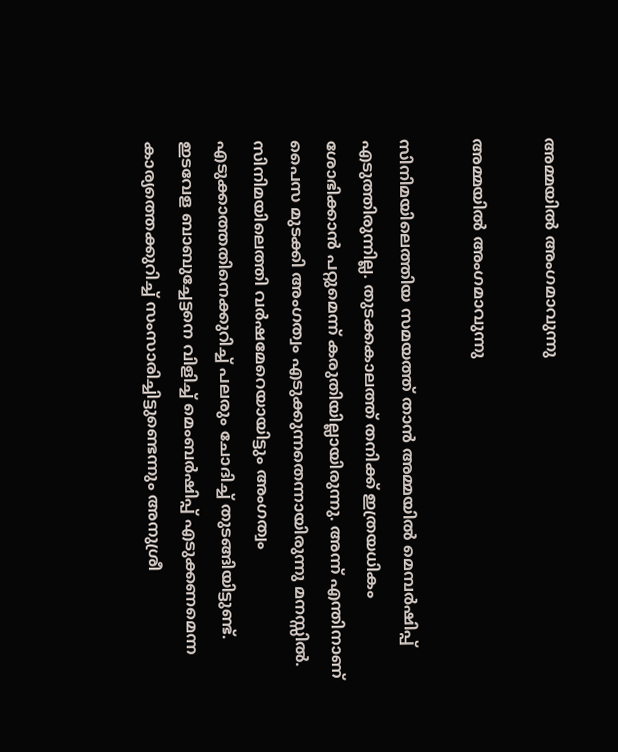അമ്മയില്‍ അംഗമാവുന്നു

അമ്മയില്‍ അംഗമാവുന്നു

സിനിമയിലെത്തിയ സമയത്ത് താന്‍ അമ്മയില്‍ മെമ്പര്‍ഷിപ്പ് എടുത്തിരുന്നില്ല. തുടക്കകാലത്ത് തനിക്ക് ഇത്രയധികം ശോഭിക്കാന്‍ പറ്റുമെന്ന് കരുതിയില്ലായിരുന്നു. അന്ന് എന്തിനാണ് പൈസ മുടക്കി അംഗത്വം എടുക്കുന്നതെന്നായിരുന്നു മനസ്സില്‍. സിനിമയിലെത്തി വര്‍ഷമേറെയായിട്ടും അംഗത്വം എടുക്കാത്തതിനെക്കുറിച്ച് പലരും ചോദിച്ച് തുടങ്ങിയിട്ടുണ്ട്. ഇടവേള ബാബുച്ചേട്ടനെ വിളിച്ച് മെംബര്‍ഷിപ്പ് എടുക്കണമെന്ന കാര്യത്തെക്കുറിച്ച് സംസാരിച്ചിട്ടുണ്ടെന്നും അനുശ്രീ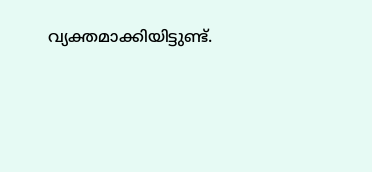വ്യക്തമാക്കിയിട്ടുണ്ട്.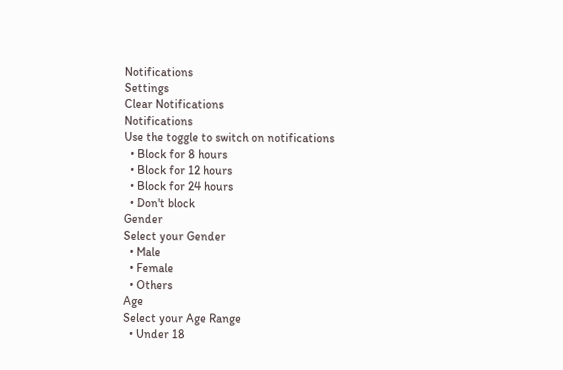Notifications
Settings
Clear Notifications
Notifications
Use the toggle to switch on notifications
  • Block for 8 hours
  • Block for 12 hours
  • Block for 24 hours
  • Don't block
Gender
Select your Gender
  • Male
  • Female
  • Others
Age
Select your Age Range
  • Under 18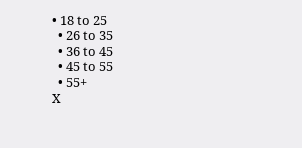• 18 to 25
  • 26 to 35
  • 36 to 45
  • 45 to 55
  • 55+
X